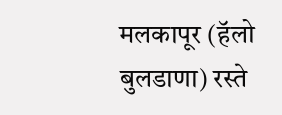मलकापूर (हॅलो बुलडाणा) रस्ते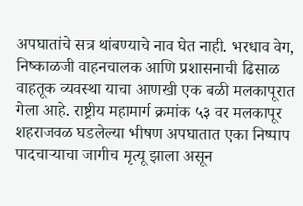अपघातांचे सत्र थांबण्याचे नाव घेत नाही. भरधाव वेग, निष्काळजी वाहनचालक आणि प्रशासनाची ढिसाळ वाहतूक व्यवस्था याचा आणखी एक बळी मलकापूरात गेला आहे. राष्ट्रीय महामार्ग क्रमांक ५३ वर मलकापूर शहराजवळ घडलेल्या भीषण अपघातात एका निष्पाप पादचाऱ्याचा जागीच मृत्यू झाला असून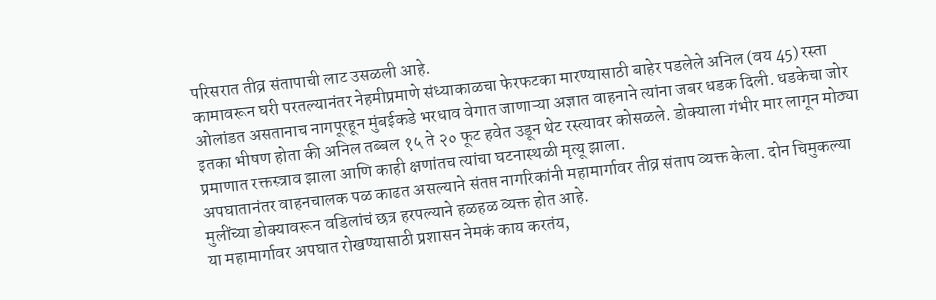परिसरात तीव्र संतापाची लाट उसळली आहे.
कामावरून घरी परतल्यानंतर नेहमीप्रमाणे संध्याकाळचा फेरफटका मारण्यासाठी बाहेर पडलेले अनिल (वय 45) रस्ता ओलांडत असतानाच नागपूरहून मुंबईकडे भरधाव वेगात जाणाऱ्या अज्ञात वाहनाने त्यांना जबर धडक दिली. धडकेचा जोर इतका भीषण होता की अनिल तब्बल १५ ते २० फूट हवेत उडून थेट रस्त्यावर कोसळले. डोक्याला गंभीर मार लागून मोठ्या प्रमाणात रक्तस्त्राव झाला आणि काही क्षणांतच त्यांचा घटनास्थळी मृत्यू झाला.
अपघातानंतर वाहनचालक पळ काढत असल्याने संतप्त नागरिकांनी महामार्गावर तीव्र संताप व्यक्त केला. दोन चिमुकल्या मुलींच्या डोक्यावरून वडिलांचं छत्र हरपल्याने हळहळ व्यक्त होत आहे.
या महामार्गावर अपघात रोखण्यासाठी प्रशासन नेमकं काय करतंय,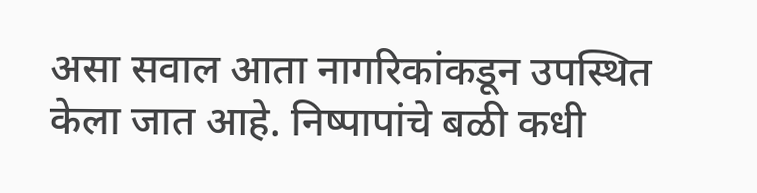असा सवाल आता नागरिकांकडून उपस्थित केला जात आहे. निष्पापांचे बळी कधी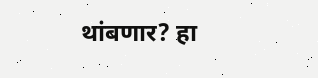थांबणार? हा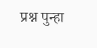प्रश्न पुन्हा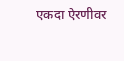एकदा ऐरणीवर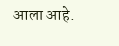आला आहे.